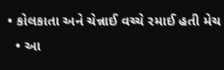• કોલકાતા અને ચેન્નાઈ વચ્ચે રમાઈ હતી મેચ
  • આ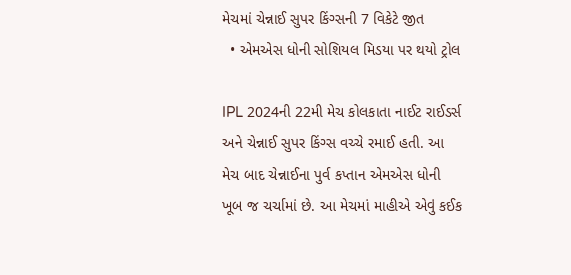મેચમાં ચેન્નાઈ સુપર કિંગ્સની 7 વિકેટે જીત
  • એમએસ ધોની સોશિયલ મિડયા પર થયો ટ્રોલ

IPL 2024ની 22મી મેચ કોલકાતા નાઈટ રાઈડર્સ અને ચેન્નાઈ સુપર કિંગ્સ વચ્ચે રમાઈ હતી. આ મેચ બાદ ચેન્નાઈના પુર્વ કપ્તાન એમએસ ધોની ખૂબ જ ચર્ચામાં છે. આ મેચમાં માહીએ એવું કઈક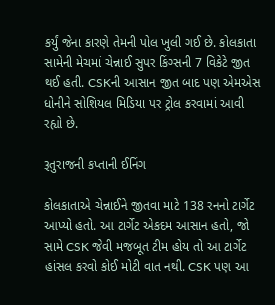કર્યું જેના કારણે તેમની પોલ ખુલી ગઈ છે. કોલકાતા સામેની મેચમાં ચેન્નાઈ સુપર કિંગ્સની 7 વિકેટે જીત થઈ હતી. CSKની આસાન જીત બાદ પણ એમએસ ધોનીને સોશિયલ મિડિયા પર ટ્રોલ કરવામાં આવી રહ્યો છે.

રૂતુરાજની કપ્તાની ઈનિંગ

કોલકાતાએ ચેન્નાઈને જીતવા માટે 138 રનનો ટાર્ગેટ આપ્યો હતો. આ ટાર્ગેટ એકદમ આસાન હતો, જો સામે CSK જેવી મજબૂત ટીમ હોય તો આ ટાર્ગેટ હાંસલ કરવો કોઈ મોટી વાત નથી. CSK પણ આ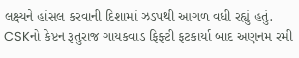લક્ષ્યને હાંસલ કરવાની દિશામાં ઝડપથી આગળ વધી રહ્યું હતું. CSKનો કેપ્ટન રૂતુરાજ ગાયકવાડ ફિફ્ટી ફટકાર્યા બાદ અણનમ રમી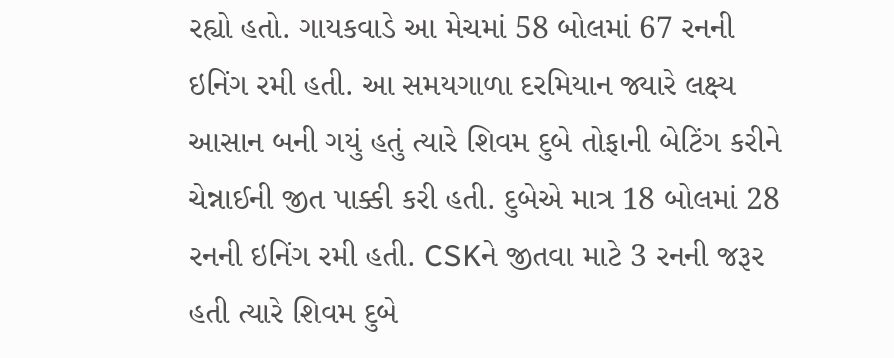રહ્યો હતો. ગાયકવાડે આ મેચમાં 58 બોલમાં 67 રનની ઇનિંગ રમી હતી. આ સમયગાળા દરમિયાન જ્યારે લક્ષ્ય આસાન બની ગયું હતું ત્યારે શિવમ દુબે તોફાની બેટિંગ કરીને ચેન્નાઈની જીત પાક્કી કરી હતી. દુબેએ માત્ર 18 બોલમાં 28 રનની ઇનિંગ રમી હતી. CSKને જીતવા માટે 3 રનની જરૂર હતી ત્યારે શિવમ દુબે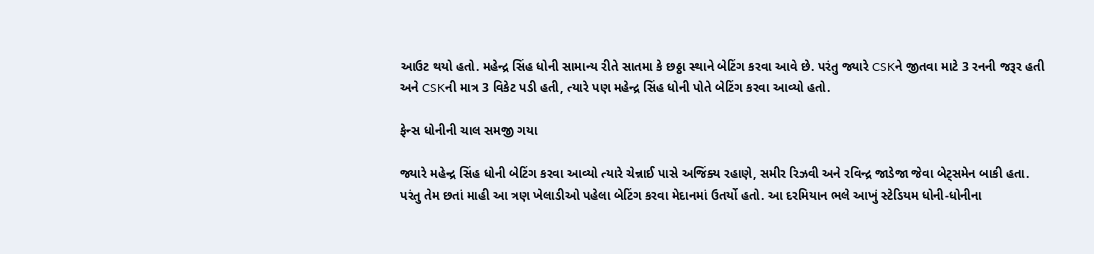આઉટ થયો હતો. મહેન્દ્ર સિંહ ધોની સામાન્ય રીતે સાતમા કે છઠ્ઠા સ્થાને બેટિંગ કરવા આવે છે. પરંતુ જ્યારે CSKને જીતવા માટે 3 રનની જરૂર હતી અને CSKની માત્ર 3 વિકેટ પડી હતી, ત્યારે પણ મહેન્દ્ર સિંહ ધોની પોતે બેટિંગ કરવા આવ્યો હતો.

ફેન્સ ધોનીની ચાલ સમજી ગયા

જ્યારે મહેન્દ્ર સિંહ ધોની બેટિંગ કરવા આવ્યો ત્યારે ચેન્નાઈ પાસે અજિંક્ય રહાણે, સમીર રિઝવી અને રવિન્દ્ર જાડેજા જેવા બેટ્સમેન બાકી હતા. પરંતુ તેમ છતાં માહી આ ત્રણ ખેલાડીઓ પહેલા બેટિંગ કરવા મેદાનમાં ઉતર્યો હતો. આ દરમિયાન ભલે આખું સ્ટેડિયમ ધોની-ધોનીના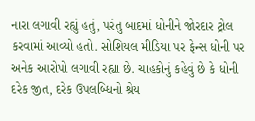નારા લગાવી રહ્યું હતું, પરંતુ બાદમાં ધોનીને જોરદાર ટ્રોલ કરવામાં આવ્યો હતો. સોશિયલ મીડિયા પર ફેન્સ ધોની પર અનેક આરોપો લગાવી રહ્યા છે. ચાહકોનું કહેવું છે કે ધોની દરેક જીત, દરેક ઉપલબ્ધિનો શ્રેય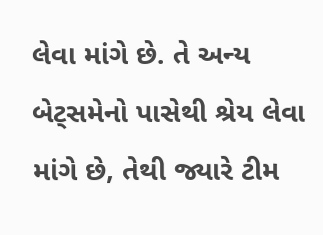લેવા માંગે છે. તે અન્ય બેટ્સમેનો પાસેથી શ્રેય લેવા માંગે છે, તેથી જ્યારે ટીમ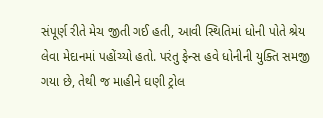સંપૂર્ણ રીતે મેચ જીતી ગઈ હતી, આવી સ્થિતિમાં ધોની પોતે શ્રેય લેવા મેદાનમાં પહોંચ્યો હતો. પરંતુ ફેન્સ હવે ધોનીની યુક્તિ સમજી ગયા છે, તેથી જ માહીને ઘણી ટ્રોલ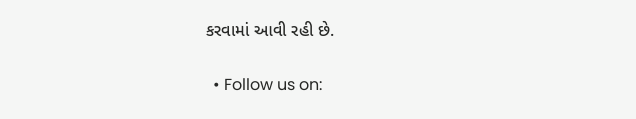કરવામાં આવી રહી છે.

  • Follow us on: